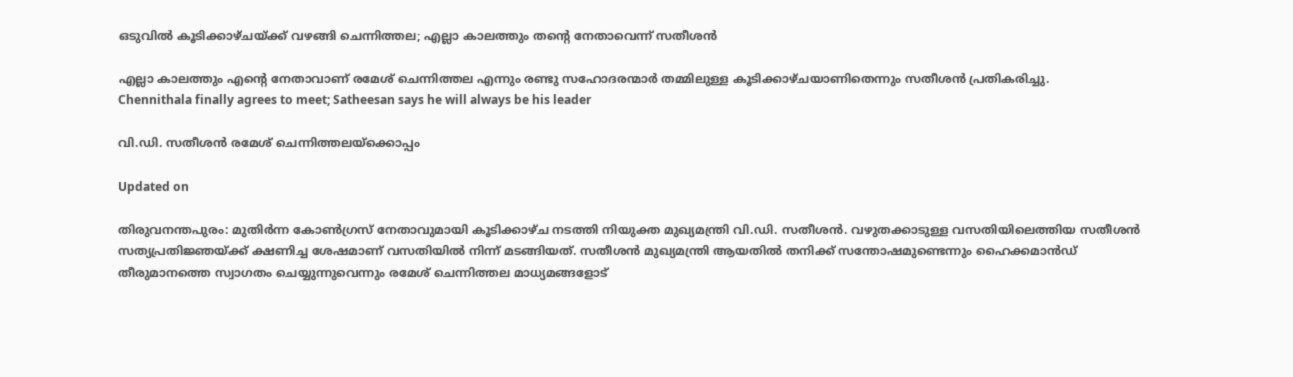ഒടുവിൽ കൂടിക്കാഴ്ചയ്ക്ക് വഴങ്ങി ചെന്നിത്തല; എല്ലാ കാലത്തും തന്‍റെ നേതാവെന്ന് സതീശൻ

എല്ലാ കാലത്തും എന്‍റെ നേതാവാണ് രമേശ് ചെന്നിത്തല എന്നും രണ്ടു സഹോദരന്മാർ തമ്മിലുള്ള കൂടിക്കാഴ്ചയാണിതെന്നും സതീശൻ പ്രതികരിച്ചു.
Chennithala finally agrees to meet; Satheesan says he will always be his leader

വി.ഡി. സതീശൻ രമേശ് ചെന്നിത്തലയ്ക്കൊപ്പം

Updated on

തിരുവനന്തപുരം: മുതിർന്ന കോൺഗ്രസ് നേതാവുമായി കൂടിക്കാഴ്ച നടത്തി നിയുക്ത മുഖ്യമന്ത്രി വി.ഡി. സതീശൻ. വഴുതക്കാടുള്ള വസതിയിലെത്തിയ സതീശൻ സത്യപ്രതിജ്ഞയ്ക്ക് ക്ഷണിച്ച ശേഷമാണ് വസതിയിൽ നിന്ന് മടങ്ങിയത്. സതീശൻ മുഖ്യമന്ത്രി ആയതിൽ തനിക്ക് സന്തോഷമുണ്ടെന്നും ഹൈക്കമാൻഡ് തീരുമാനത്തെ സ്വാഗതം ചെയ്യുന്നുവെന്നും രമേശ് ചെന്നിത്തല മാധ്യമങ്ങളോട്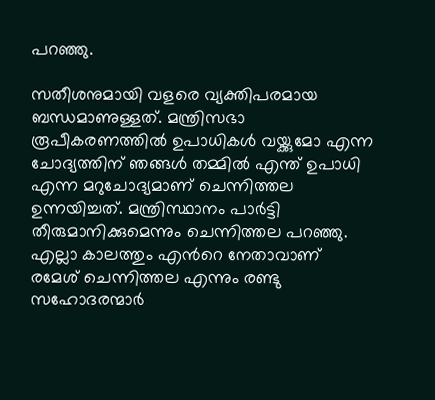പറഞ്ഞു.

സതീശനുമായി വളരെ വ്യക്തിപരമായ ബന്ധമാണുള്ളത്. മന്ത്രിസഭാ രൂപീകരണത്തിൽ ഉപാധികൾ വയ്ക്കുമോ എന്ന ചോദ്യത്തിന് ഞങ്ങൾ തമ്മിൽ എന്ത് ഉപാധി എന്ന മറുചോദ്യമാണ് ചെന്നിത്തല ഉന്നയിച്ചത്. മന്ത്രിസ്ഥാനം പാർട്ടി തീരുമാനിക്കുമെന്നും ചെന്നിത്തല പറഞ്ഞു. എല്ലാ കാലത്തും എന്‍റെ നേതാവാണ് രമേശ് ചെന്നിത്തല എന്നും രണ്ടു സഹോദരന്മാർ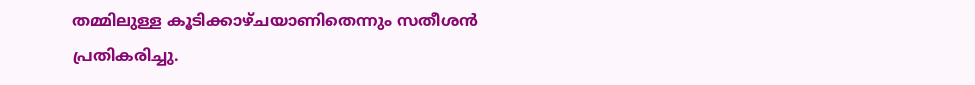തമ്മിലുള്ള കൂടിക്കാഴ്ചയാണിതെന്നും സതീശൻ പ്രതികരിച്ചു.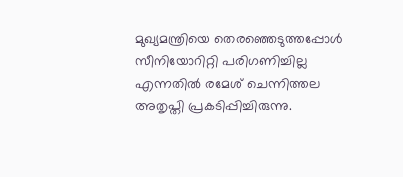മുഖ്യമന്ത്രിയെ തെരഞ്ഞെടുത്തപ്പോൾ സീനിയോറിറ്റി പരിഗണിച്ചില്ല എന്നതിൽ രമേശ് ചെന്നിത്തല അതൃപ്തി പ്രകടിപ്പിച്ചിരുന്നു.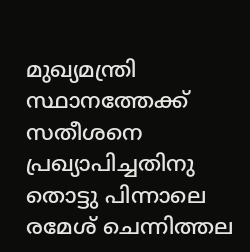മുഖ്യമന്ത്രി സ്ഥാനത്തേക്ക് സതീശനെ പ്രഖ്യാപിച്ചതിനു തൊട്ടു പിന്നാലെ രമേശ് ചെന്നിത്തല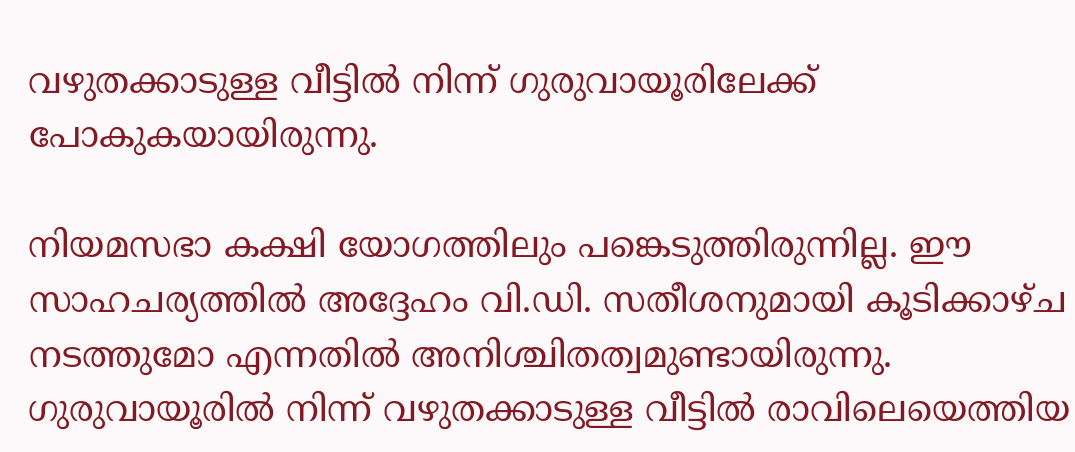വഴുതക്കാടുള്ള വീട്ടിൽ നിന്ന് ഗുരുവായൂരിലേക്ക് പോകുകയായിരുന്നു.

നിയമസഭാ കക്ഷി യോഗത്തിലും പങ്കെടുത്തിരുന്നില്ല. ഈ സാഹചര്യത്തിൽ അദ്ദേഹം വി.ഡി. സതീശനുമായി കൂടിക്കാഴ്ച നടത്തുമോ എന്നതിൽ അനിശ്ചിതത്വമുണ്ടായിരുന്നു. ഗുരുവായൂരിൽ നിന്ന് വഴുതക്കാടുള്ള വീട്ടിൽ രാവിലെയെത്തിയ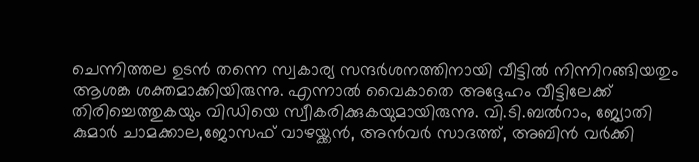ചെന്നിത്തല ഉടൻ തന്നെ സ്വകാര്യ സന്ദർശനത്തിനായി വീട്ടിൽ നിന്നിറങ്ങിയതും ആശങ്ക ശക്തമാക്കിയിരുന്നു. എന്നാൽ വൈകാതെ അദ്ദേഹം വീട്ടിലേക്ക് തിരിച്ചെത്തുകയും വിഡിയെ സ്വീകരിക്കുകയുമായിരുന്നു. വി.ടി.ബൽറാം, ജ്യോതി കുമാർ ചാമക്കാല,ജോസഫ് വാഴയ്ക്കൻ, അൻവർ സാദത്ത്, അബിൻ വർക്കി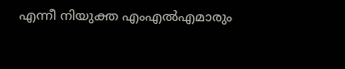എന്നീ നിയുക്ത എംഎൽഎമാരും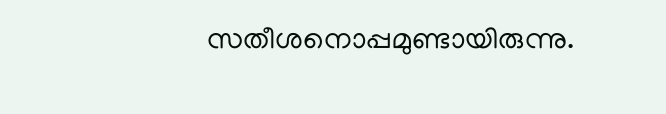സതീശനൊപ്പമുണ്ടായിരുന്നു.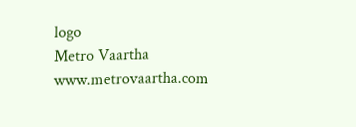logo
Metro Vaartha
www.metrovaartha.com